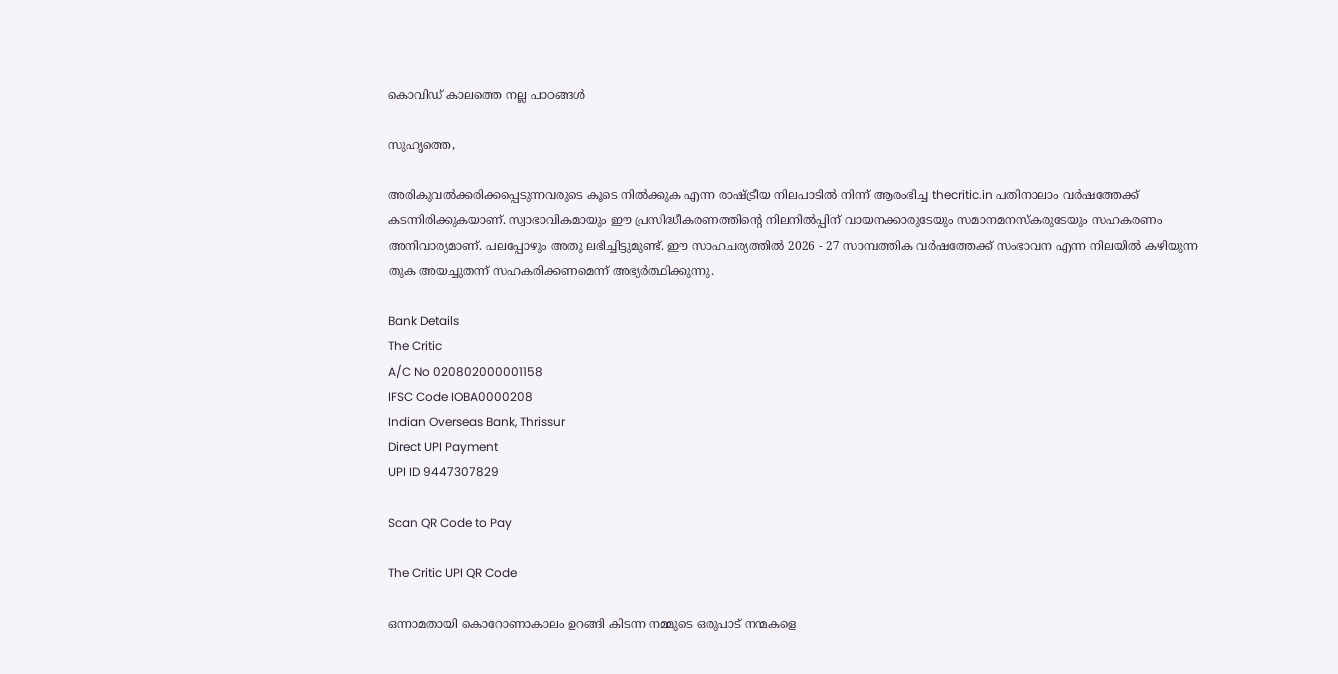കൊവിഡ് കാലത്തെ നല്ല പാഠങ്ങള്‍

സുഹൃത്തെ,

അരികുവല്‍ക്കരിക്കപ്പെടുന്നവരുടെ കൂടെ നില്‍ക്കുക എന്ന രാഷ്ട്രീയ നിലപാടില്‍ നിന്ന് ആരംഭിച്ച thecritic.in പതിനാലാം വര്‍ഷത്തേക്ക് കടന്നിരിക്കുകയാണ്. സ്വാഭാവികമായും ഈ പ്രസിദ്ധീകരണത്തിന്റെ നിലനില്‍പ്പിന് വായനക്കാരുടേയും സമാനമനസ്‌കരുടേയും സഹകരണം അനിവാര്യമാണ്. പലപ്പോഴും അതു ലഭിച്ചിട്ടുമുണ്ട്. ഈ സാഹചര്യത്തില്‍ 2026 - 27 സാമ്പത്തിക വര്‍ഷത്തേക്ക് സംഭാവന എന്ന നിലയില്‍ കഴിയുന്ന തുക അയച്ചുതന്ന് സഹകരിക്കണമെന്ന് അഭ്യര്‍ത്ഥിക്കുന്നു.

Bank Details
The Critic
A/C No 020802000001158
IFSC Code IOBA0000208
Indian Overseas Bank, Thrissur
Direct UPI Payment
UPI ID 9447307829

Scan QR Code to Pay

The Critic UPI QR Code

ഒന്നാമതായി കൊറോണാകാലം ഉറങ്ങി കിടന്ന നമ്മുടെ ഒരുപാട് നന്മകളെ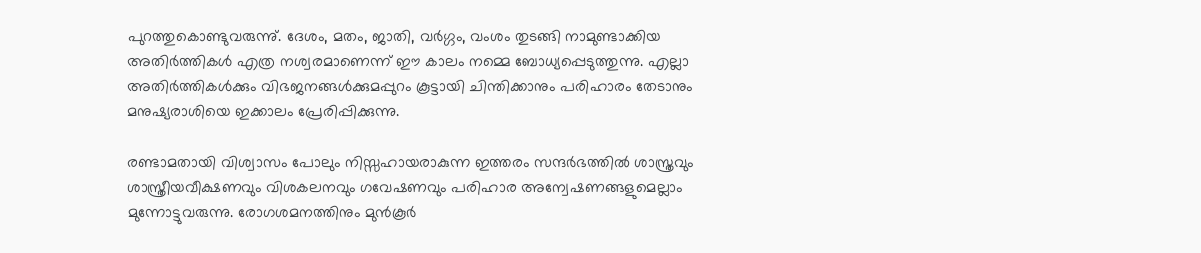പുറത്തുകൊണ്ടുവരുന്നു്. ദേശം, മതം, ജാതി, വര്‍ഗ്ഗം, വംശം തുടങ്ങി നാമുണ്ടാക്കിയ അതിര്‍ത്തികള്‍ എത്ര നശ്വരമാണെന്ന് ഈ കാലം നമ്മെ ബോധ്യപ്പെടുത്തുന്നു. എല്ലാ അതിര്‍ത്തികള്‍ക്കും വിഭജനങ്ങള്‍ക്കുമപ്പുറം കൂട്ടായി ചിന്തിക്കാനും പരിഹാരം തേടാനും മനുഷ്യരാശിയെ ഇക്കാലം പ്രേരിപ്പിക്കുന്നു.

രണ്ടാമതായി വിശ്വാസം പോലും നിസ്സഹായരാകുന്ന ഇത്തരം സന്ദര്‍ഭത്തില്‍ ശാസ്ത്രവും ശാസ്ത്രീയവീക്ഷണവും വിശകലനവും ഗവേഷണവും പരിഹാര അന്വേഷണങ്ങളുമെല്ലാം മുന്നോട്ടുവരുന്നു. രോഗശമനത്തിനും മുന്‍കൂര്‍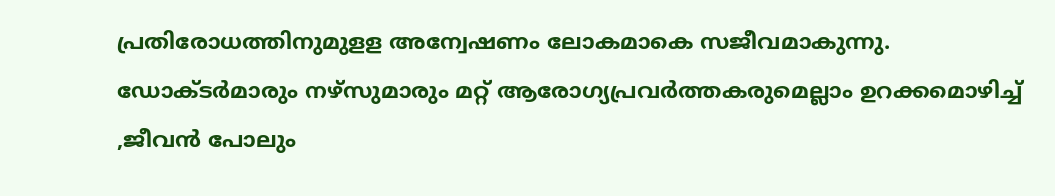പ്രതിരോധത്തിനുമുളള അന്വേഷണം ലോകമാകെ സജീവമാകുന്നു. ഡോക്ടര്‍മാരും നഴ്‌സുമാരും മറ്റ് ആരോഗ്യപ്രവര്‍ത്തകരുമെല്ലാം ഉറക്കമൊഴിച്ച് ,ജീവന്‍ പോലും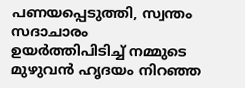പണയപ്പെടുത്തി, സ്വന്തം സദാചാരം ഉയര്‍ത്തിപിടിച്ച് നമ്മുടെ മുഴുവന്‍ ഹൃദയം നിറഞ്ഞ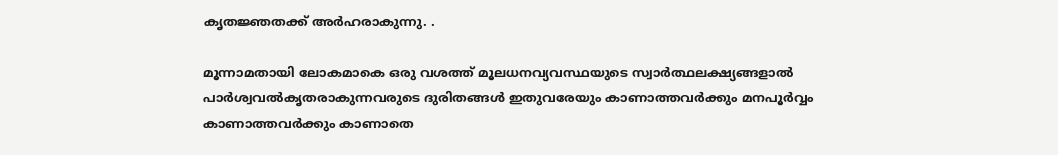കൃതജ്ഞതക്ക് അര്‍ഹരാകുന്നു. .

മൂന്നാമതായി ലോകമാകെ ഒരു വശത്ത് മൂലധനവ്യവസ്ഥയുടെ സ്വാര്‍ത്ഥലക്ഷ്യങ്ങളാല്‍ പാര്‍ശ്വവല്‍കൃതരാകുന്നവരുടെ ദുരിതങ്ങള്‍ ഇതുവരേയും കാണാത്തവര്‍ക്കും മനപൂര്‍വ്വം കാണാത്തവര്‍ക്കും കാണാതെ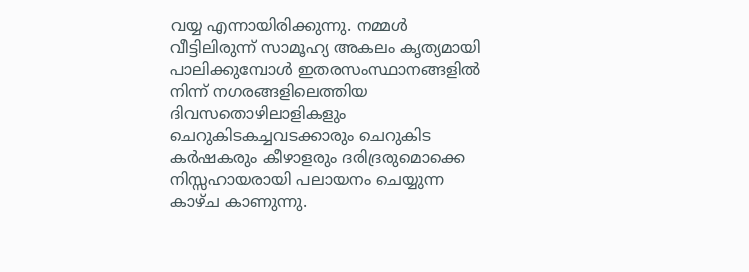വയ്യ എന്നായിരിക്കുന്നു. നമ്മള്‍ വീട്ടിലിരുന്ന് സാമൂഹ്യ അകലം കൃത്യമായി പാലിക്കുമ്പോള്‍ ഇതരസംസ്ഥാനങ്ങളില്‍ നിന്ന് നഗരങ്ങളിലെത്തിയ ദിവസതൊഴിലാളികളും ചെറുകിടകച്ചവടക്കാരും ചെറുകിട കര്‍ഷകരും കീഴാളരും ദരിദ്രരുമൊക്കെ നിസ്സഹായരായി പലായനം ചെയ്യുന്ന കാഴ്ച കാണുന്നു.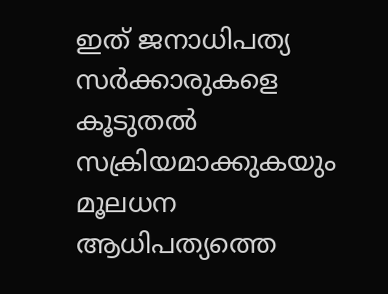ഇത് ജനാധിപത്യ സര്‍ക്കാരുകളെ കൂടുതല്‍ സക്രിയമാക്കുകയും മൂലധന ആധിപത്യത്തെ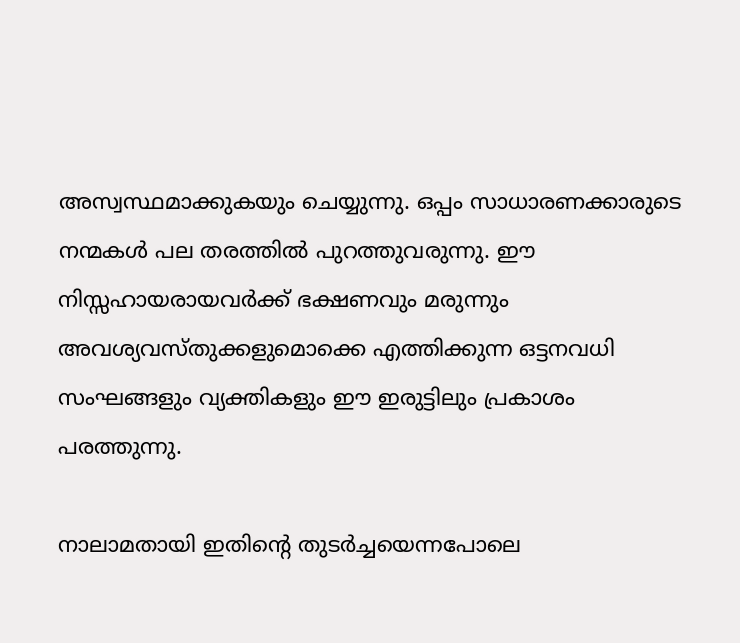അസ്വസ്ഥമാക്കുകയും ചെയ്യുന്നു. ഒപ്പം സാധാരണക്കാരുടെ നന്മകള്‍ പല തരത്തില്‍ പുറത്തുവരുന്നു. ഈ നിസ്സഹായരായവര്‍ക്ക് ഭക്ഷണവും മരുന്നും അവശ്യവസ്തുക്കളുമൊക്കെ എത്തിക്കുന്ന ഒട്ടനവധി സംഘങ്ങളും വ്യക്തികളും ഈ ഇരുട്ടിലും പ്രകാശം പരത്തുന്നു.

നാലാമതായി ഇതിന്റെ തുടര്‍ച്ചയെന്നപോലെ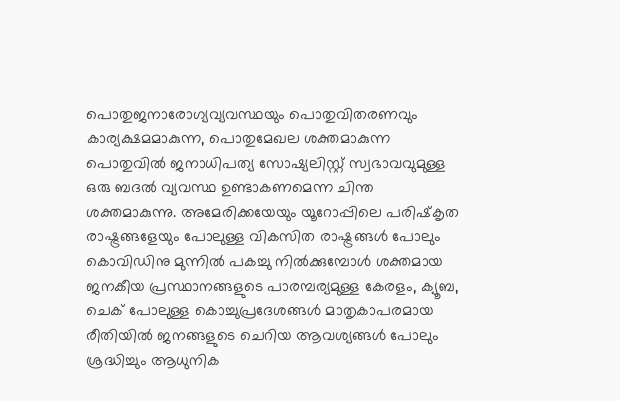പൊതുജനാരോഗ്യവ്യവസ്ഥയും പൊതുവിതരണവും കാര്യക്ഷമമാകുന്ന, പൊതുമേഖല ശക്തമാകുന്ന പൊതുവില്‍ ജനാധിപത്യ സോഷ്യലിസ്റ്റ് സ്വഭാവവുമുള്ള ഒരു ബദല്‍ വ്യവസ്ഥ ഉണ്ടാകണമെന്ന ചിന്ത ശക്തമാകുന്നു. അമേരിക്കയേയും യൂറോപ്പിലെ പരിഷ്‌കൃത രാഷ്ട്രങ്ങളേയും പോലുള്ള വികസിത രാഷ്ട്രങ്ങള്‍ പോലും കൊവിഡിനു മുന്നില്‍ പകച്ചു നില്‍ക്കുമ്പോള്‍ ശക്തമായ ജനകീയ പ്രസ്ഥാനങ്ങളുടെ പാരമ്പര്യമുള്ള കേരളം, ക്യൂബ, ചെക് പോലുള്ള കൊച്ചുപ്രദേശങ്ങള്‍ മാതൃകാപരമായ രീതിയില്‍ ജനങ്ങളുടെ ചെറിയ ആവശ്യങ്ങള്‍ പോലും ശ്രദ്ധിച്ചും ആധുനിക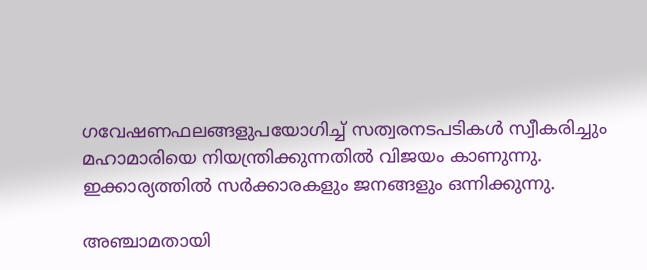ഗവേഷണഫലങ്ങളുപയോഗിച്ച് സത്വരനടപടികള്‍ സ്വീകരിച്ചും മഹാമാരിയെ നിയന്ത്രിക്കുന്നതില്‍ വിജയം കാണുന്നു. ഇക്കാര്യത്തില്‍ സര്‍ക്കാരകളും ജനങ്ങളും ഒന്നിക്കുന്നു.

അഞ്ചാമതായി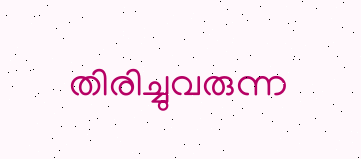തിരിച്ചുവരുന്ന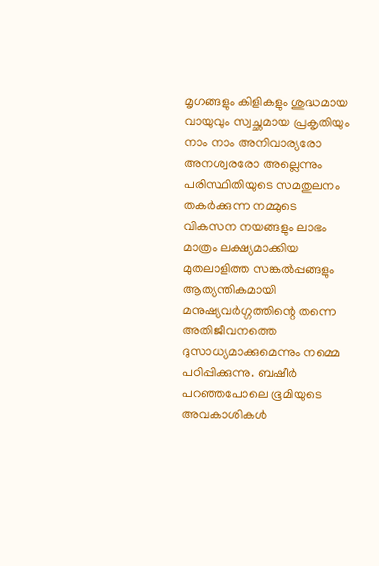മൃഗങ്ങളും കിളികളും ശുദ്ധമായ വായുവും സ്വച്ഛമായ പ്രകൃതിയും നാം നാം അനിവാര്യരോ അനശ്വരരോ അല്ലെന്നും പരിസ്ഥിതിയുടെ സമതുലനം തകര്‍ക്കുന്ന നമ്മുടെ വികസന നയങ്ങളും ലാഭം മാത്രം ലക്ഷ്യമാക്കിയ മുതലാളിത്ത സങ്കല്‍പ്പങ്ങളും ആത്യന്തികമായി മനുഷ്യവര്‍ഗ്ഗത്തിന്റെ തന്നെ അതിജീവനത്തെ ദുസാധ്യമാക്കുമെന്നും നമ്മെ പഠിപ്പിക്കുന്നു. ബഷീര്‍ പറഞ്ഞപോലെ ഭൂമിയുടെ അവകാശികള്‍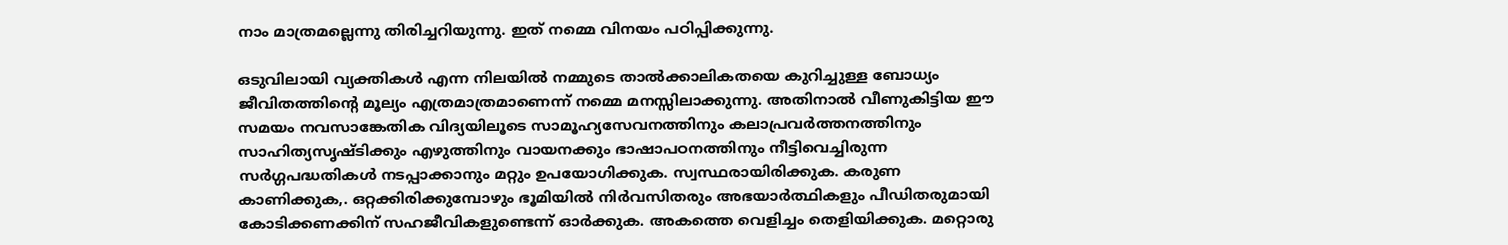നാം മാത്രമല്ലെന്നു തിരിച്ചറിയുന്നു. ഇത് നമ്മെ വിനയം പഠിപ്പിക്കുന്നു.

ഒടുവിലായി വ്യക്തികള്‍ എന്ന നിലയില്‍ നമ്മുടെ താല്‍ക്കാലികതയെ കുറിച്ചുള്ള ബോധ്യം ജീവിതത്തിന്റെ മൂല്യം എത്രമാത്രമാണെന്ന് നമ്മെ മനസ്സിലാക്കുന്നു. അതിനാല്‍ വീണുകിട്ടിയ ഈ സമയം നവസാങ്കേതിക വിദ്യയിലൂടെ സാമൂഹ്യസേവനത്തിനും കലാപ്രവര്‍ത്തനത്തിനും സാഹിത്യസൃഷ്ടിക്കും എഴുത്തിനും വായനക്കും ഭാഷാപഠനത്തിനും നീട്ടിവെച്ചിരുന്ന സര്‍ഗ്ഗപദ്ധതികള്‍ നടപ്പാക്കാനും മറ്റും ഉപയോഗിക്കുക. സ്വസ്ഥരായിരിക്കുക. കരുണ കാണിക്കുക,. ഒറ്റക്കിരിക്കുമ്പോഴും ഭൂമിയില്‍ നിര്‍വസിതരും അഭയാര്‍ത്ഥികളും പീഡിതരുമായി കോടിക്കണക്കിന് സഹജീവികളുണ്ടെന്ന് ഓര്‍ക്കുക. അകത്തെ വെളിച്ചം തെളിയിക്കുക. മറ്റൊരു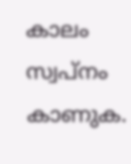കാലം സ്വപ്‌നം കാണുക.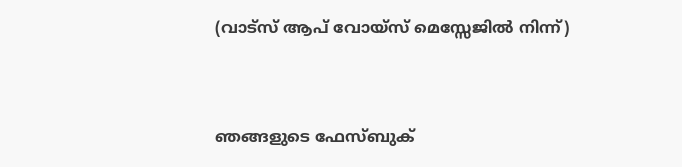(വാട്‌സ് ആപ് വോയ്‌സ് മെസ്സേജില്‍ നിന്ന്)


ഞങ്ങളുടെ ഫേസ്ബുക്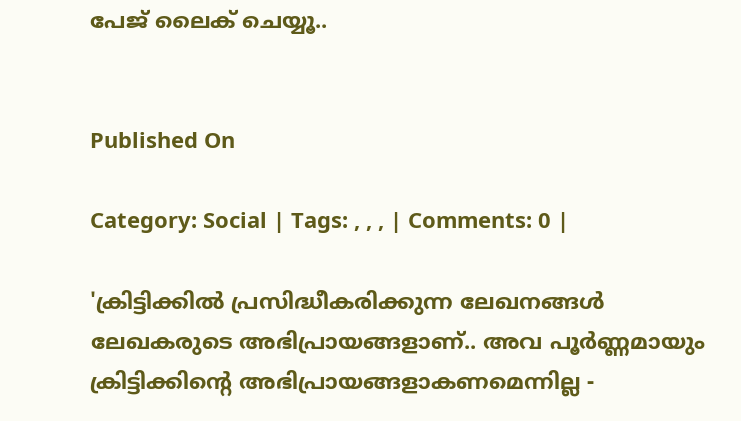പേജ് ലൈക് ചെയ്യൂ..


Published On

Category: Social | Tags: , , , | Comments: 0 |

'ക്രിട്ടിക്കില്‍ പ്രസിദ്ധീകരിക്കുന്ന ലേഖനങ്ങള്‍ ലേഖകരുടെ അഭിപ്രായങ്ങളാണ്.. അവ പൂര്‍ണ്ണമായും ക്രിട്ടിക്കിന്റെ അഭിപ്രായങ്ങളാകണമെന്നില്ല -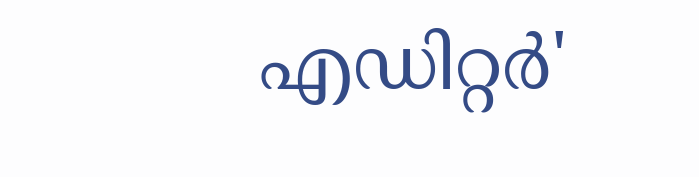എഡിറ്റര്‍'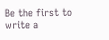Be the first to write a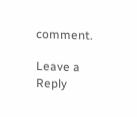comment.

Leave a Reply